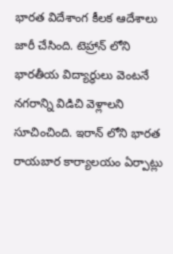భారత విదేశాంగ కీలక ఆదేశాలు జారీ చేసింది. టెహ్రాన్ లోని భారతీయ విద్యార్థులు వెంటనే నగరాన్ని విడిచి వెళ్లాలని సూచించింది. ఇరాన్ లోని భారత రాయబార కార్యాలయం ఏర్పాట్లు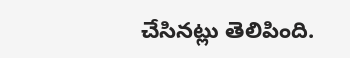చేసినట్లు తెలిపింది.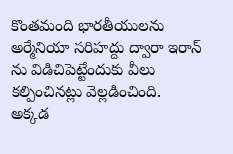కొంతమంది భారతీయులను అర్మేనియా సరిహద్దు ద్వారా ఇరాన్ ను విడిచిపెట్టేందుకు వీలు కల్పించినట్లు వెల్లడించింది. అక్కడ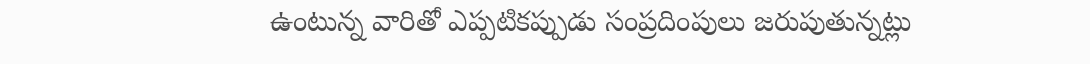ఉంటున్న వారితో ఎప్పటికప్పుడు సంప్రదింపులు జరుపుతున్నట్లు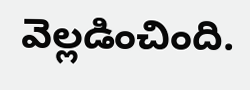వెల్లడించింది.